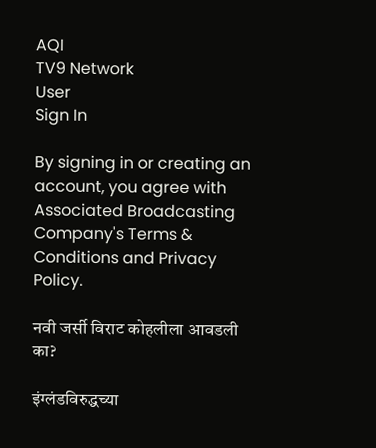AQI
TV9 Network
User
Sign In

By signing in or creating an account, you agree with Associated Broadcasting Company's Terms & Conditions and Privacy Policy.

नवी जर्सी विराट कोहलीला आवडली का?

इंग्लंडविरुद्धच्या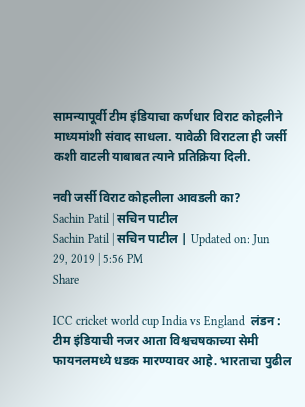सामन्यापूर्वी टीम इंडियाचा कर्णधार विराट कोहलीने माध्यमांशी संवाद साधला. यावेळी विराटला ही जर्सी कशी वाटली याबाबत त्याने प्रतिक्रिया दिली.

नवी जर्सी विराट कोहलीला आवडली का?
Sachin Patil | सचिन पाटील
Sachin Patil | सचिन पाटील | Updated on: Jun 29, 2019 | 5:56 PM
Share

ICC cricket world cup India vs England  लंडन : टीम इंडियाची नजर आता विश्वचषकाच्या सेमी फायनलमध्ये धडक मारण्यावर आहे. भारताचा पुढील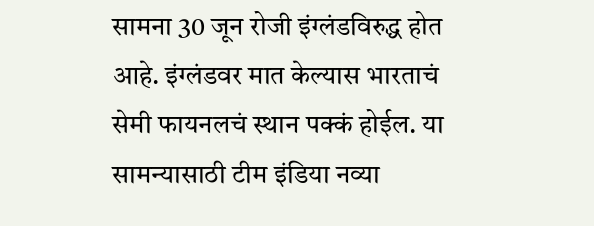सामना 30 जून रोजी इंग्लंडविरुद्ध होत आहे. इंग्लंडवर मात केल्यास भारताचं सेमी फायनलचं स्थान पक्कं होईल. या सामन्यासाठी टीम इंडिया नव्या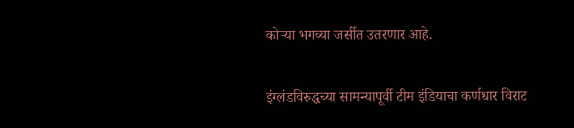कोऱ्या भगव्या जर्सीत उतरणार आहे.

इंग्लंडविरुद्धच्या सामन्यापूर्वी टीम इंडियाचा कर्णधार विराट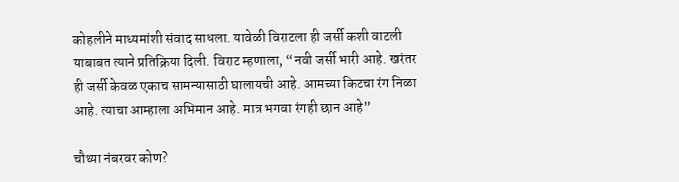कोहलीने माध्यमांशी संवाद साधला. यावेळी विराटला ही जर्सी कशी वाटली याबाबत त्याने प्रतिक्रिया दिली. विराट म्हणाला, “नवी जर्सी भारी आहे. खरंतर ही जर्सी केवळ एकाच सामन्यासाठी घालायची आहे. आमच्या किटचा रंग निळा आहे. त्याचा आम्हाला अभिमान आहे. मात्र भगवा रंगही छान आहे”

चौथ्या नंबरवर कोण?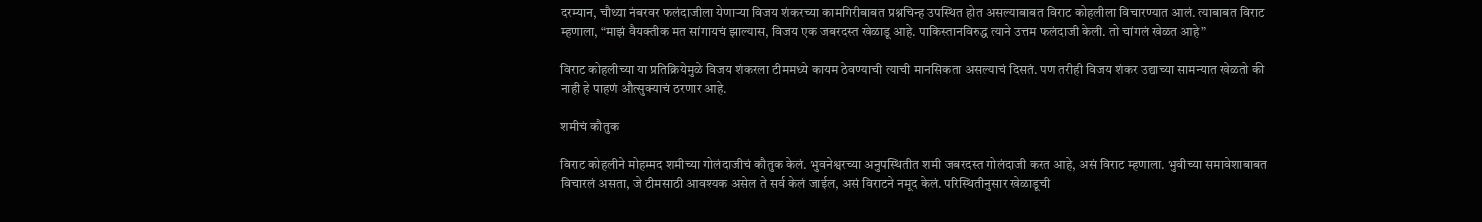दरम्यान, चौथ्या नंबरवर फलंदाजीला येणाऱ्या विजय शंकरच्या कामगिरीबाबत प्रश्नचिन्ह उपस्थित होत असल्याबाबत विराट कोहलीला विचारण्यात आलं. त्याबाबत विराट म्हणाला, “माझं वैयक्तीक मत सांगायचं झाल्यास, विजय एक जबरदस्त खेळाडू आहे. पाकिस्तानविरुद्ध त्याने उत्तम फलंदाजी केली. तो चांगलं खेळत आहे”

विराट कोहलीच्या या प्रतिक्रियेमुळे विजय शंकरला टीममध्ये कायम ठेवण्याची त्याची मानसिकता असल्याचं दिसतं. पण तरीही विजय शंकर उद्याच्या सामन्यात खेळतो की नाही हे पाहणं औत्सुक्याचं ठरणार आहे.

शमीचं कौतुक

विराट कोहलीने मोहम्मद शमीच्या गोलंदाजीचं कौतुक केलं. भुवनेश्वरच्या अनुपस्थितीत शमी जबरदस्त गोलंदाजी करत आहे, असं विराट म्हणाला. भुवीच्या समावेशाबाबत विचारलं असता, जे टीमसाठी आवश्यक असेल ते सर्व केलं जाईल, असं विराटने नमूद केलं. परिस्थितीनुसार खेळाडूची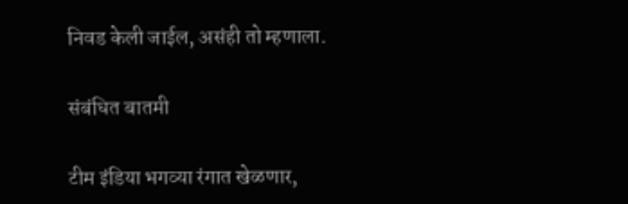निवड केली जाईल, असंही तो म्हणाला.

संबंधित बातमी

टीम इंडिया भगव्या रंगात खेळणार,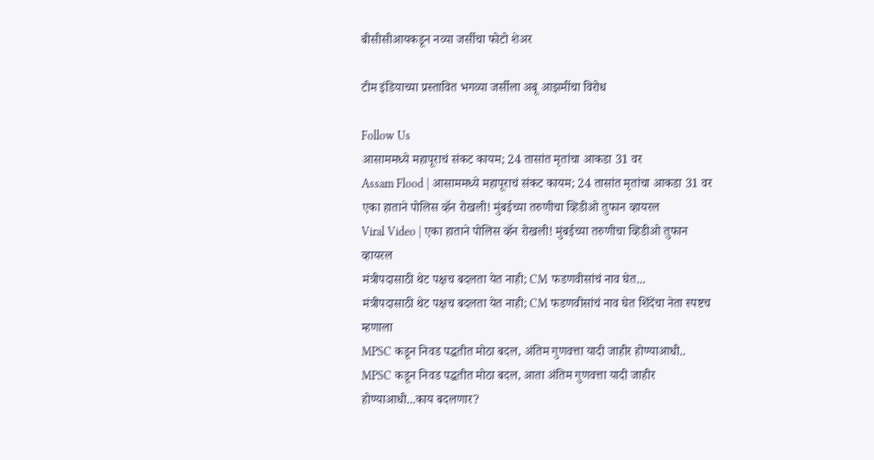बीसीसीआयकडून नव्या जर्सीचा फोटो शेअर

टीम इंडियाच्या प्रस्तावित भगव्या जर्सीला अबू आझमींचा विरोध

Follow Us
आसाममध्ये महापूराचं संकट कायम; 24 तासांत मृतांचा आकडा 31 वर
Assam Flood | आसाममध्ये महापूराचं संकट कायम; 24 तासांत मृतांचा आकडा 31 वर
एका हाताने पोलिस व्हॅन रोखली! मुंबईच्या तरुणीचा व्हिडीओ तुफान व्हायरल
Viral Video | एका हाताने पोलिस व्हॅन रोखली! मुंबईच्या तरुणीचा व्हिडीओ तुफान व्हायरल
मंत्रीपदासाठी थेट पक्षच बदलता येत नाही; CM फडणवीसांचं नाव घेत...
मंत्रीपदासाठी थेट पक्षच बदलता येत नाही; CM फडणवीसांचं नाव घेत शिंदेंचा नेता स्पष्टच म्हणाला
MPSC कडून निवड पद्धतीत मोठा बदल, अंतिम गुणवत्ता यादी जाहीर होण्याआधी..
MPSC कडून निवड पद्धतीत मोठा बदल, आता अंतिम गुणवत्ता यादी जाहीर होण्याआधी...काय बदलणार?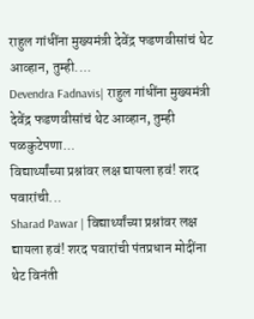राहुल गांधींना मुख्यमंत्री देवेंद्र फडणवीसांचं थेट आव्हान, तुम्ही....
Devendra Fadnavis| राहुल गांधींना मुख्यमंत्री देवेंद्र फडणवीसांचं थेट आव्हान, तुम्ही पळकुटेपणा...
विद्यार्थ्यांच्या प्रश्नांवर लक्ष द्यायला हवं! शरद पवारांची...
Sharad Pawar | विद्यार्थ्यांच्या प्रश्नांवर लक्ष द्यायला हवं! शरद पवारांची पंतप्रधान मोदींना थेट विनंती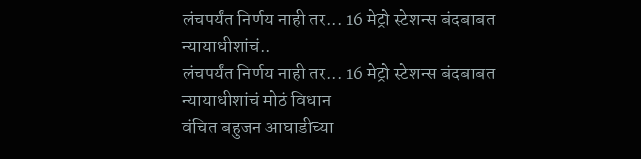लंचपर्यंत निर्णय नाही तर... 16 मेट्रो स्टेशन्स बंदबाबत न्यायाधीशांचं..
लंचपर्यंत निर्णय नाही तर... 16 मेट्रो स्टेशन्स बंदबाबत न्यायाधीशांचं मोठं विधान
वंचित बहुजन आघाडीच्या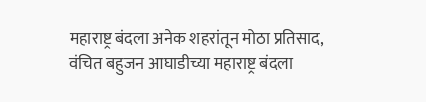महाराष्ट्र बंदला अनेक शहरांतून मोठा प्रतिसाद,
वंचित बहुजन आघाडीच्या महाराष्ट्र बंदला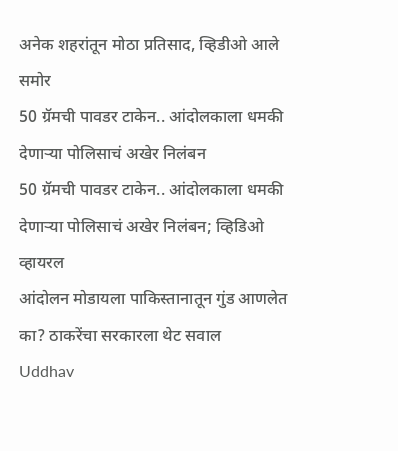अनेक शहरांतून मोठा प्रतिसाद, व्हिडीओ आले समोर
50 ग्रॅमची पावडर टाकेन.. आंदोलकाला धमकी देणाऱ्या पोलिसाचं अखेर निलंबन
50 ग्रॅमची पावडर टाकेन.. आंदोलकाला धमकी देणाऱ्या पोलिसाचं अखेर निलंबन; व्हिडिओ व्हायरल
आंदोलन मोडायला पाकिस्तानातून गुंड आणलेत का? ठाकरेंचा सरकारला थेट सवाल
Uddhav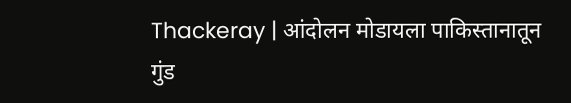Thackeray | आंदोलन मोडायला पाकिस्तानातून गुंड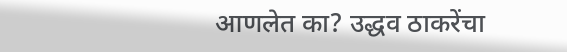आणलेत का? उद्धव ठाकरेंचा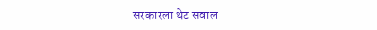सरकारला थेट सवाल